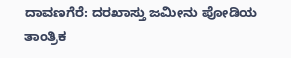ದಾವಣಗೆರೆ: ದರಖಾಸ್ತು ಜಮೀನು ಪೋಡಿಯ ತಾಂತ್ರಿಕ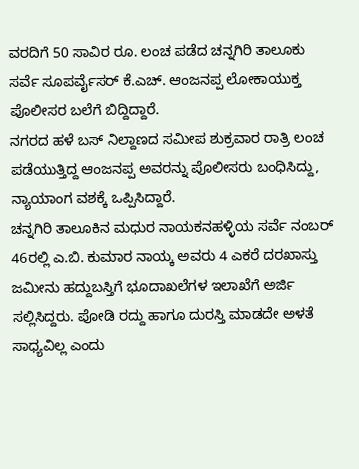ವರದಿಗೆ 50 ಸಾವಿರ ರೂ. ಲಂಚ ಪಡೆದ ಚನ್ನಗಿರಿ ತಾಲೂಕು ಸರ್ವೆ ಸೂಪರ್ವೈಸರ್ ಕೆ.ಎಚ್. ಆಂಜನಪ್ಪ ಲೋಕಾಯುಕ್ತ ಪೊಲೀಸರ ಬಲೆಗೆ ಬಿದ್ದಿದ್ದಾರೆ.
ನಗರದ ಹಳೆ ಬಸ್ ನಿಲ್ದಾಣದ ಸಮೀಪ ಶುಕ್ರವಾರ ರಾತ್ರಿ ಲಂಚ ಪಡೆಯುತ್ತಿದ್ದ ಆಂಜನಪ್ಪ ಅವರನ್ನು ಪೊಲೀಸರು ಬಂಧಿಸಿದ್ದು, ನ್ಯಾಯಾಂಗ ವಶಕ್ಕೆ ಒಪ್ಪಿಸಿದ್ದಾರೆ.
ಚನ್ನಗಿರಿ ತಾಲೂಕಿನ ಮಧುರ ನಾಯಕನಹಳ್ಳಿಯ ಸರ್ವೆ ನಂಬರ್ 46ರಲ್ಲಿ ಎ.ಬಿ. ಕುಮಾರ ನಾಯ್ಕ ಅವರು 4 ಎಕರೆ ದರಖಾಸ್ತು ಜಮೀನು ಹದ್ದುಬಸ್ತಿಗೆ ಭೂದಾಖಲೆಗಳ ಇಲಾಖೆಗೆ ಅರ್ಜಿ ಸಲ್ಲಿಸಿದ್ದರು. ಪೋಡಿ ರದ್ದು ಹಾಗೂ ದುರಸ್ತಿ ಮಾಡದೇ ಅಳತೆ ಸಾಧ್ಯವಿಲ್ಲ ಎಂದು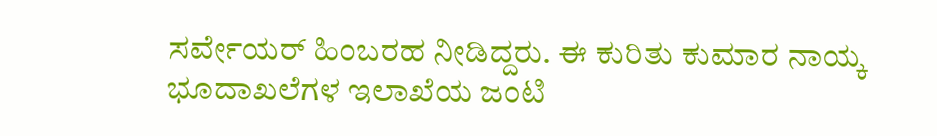ಸರ್ವೇಯರ್ ಹಿಂಬರಹ ನೀಡಿದ್ದರು. ಈ ಕುರಿತು ಕುಮಾರ ನಾಯ್ಕ ಭೂದಾಖಲೆಗಳ ಇಲಾಖೆಯ ಜಂಟಿ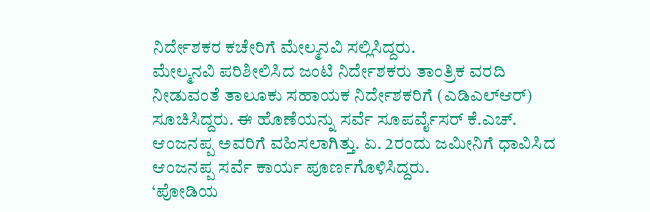ನಿರ್ದೇಶಕರ ಕಚೇರಿಗೆ ಮೇಲ್ಮನವಿ ಸಲ್ಲಿಸಿದ್ದರು.
ಮೇಲ್ಮನವಿ ಪರಿಶೀಲಿಸಿದ ಜಂಟಿ ನಿರ್ದೇಶಕರು ತಾಂತ್ರಿಕ ವರದಿ ನೀಡುವಂತೆ ತಾಲೂಕು ಸಹಾಯಕ ನಿರ್ದೇಶಕರಿಗೆ (ಎಡಿಎಲ್ಆರ್) ಸೂಚಿಸಿದ್ದರು. ಈ ಹೊಣೆಯನ್ನು ಸರ್ವೆ ಸೂಪರ್ವೈಸರ್ ಕೆ.ಎಚ್. ಆಂಜನಪ್ಪ ಅವರಿಗೆ ವಹಿಸಲಾಗಿತ್ತು. ಏ. 2ರಂದು ಜಮೀನಿಗೆ ಧಾವಿಸಿದ ಆಂಜನಪ್ಪ ಸರ್ವೆ ಕಾರ್ಯ ಪೂರ್ಣಗೊಳಿಸಿದ್ದರು.
‘ಪೋಡಿಯ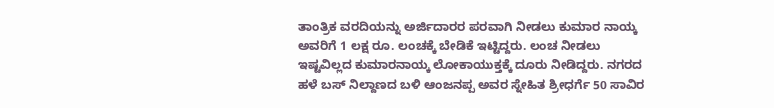ತಾಂತ್ರಿಕ ವರದಿಯನ್ನು ಅರ್ಜಿದಾರರ ಪರವಾಗಿ ನೀಡಲು ಕುಮಾರ ನಾಯ್ಕ ಅವರಿಗೆ 1 ಲಕ್ಷ ರೂ. ಲಂಚಕ್ಕೆ ಬೇಡಿಕೆ ಇಟ್ಟಿದ್ದರು. ಲಂಚ ನೀಡಲು ಇಷ್ಟವಿಲ್ಲದ ಕುಮಾರನಾಯ್ಕ ಲೋಕಾಯುಕ್ತಕ್ಕೆ ದೂರು ನೀಡಿದ್ದರು. ನಗರದ ಹಳೆ ಬಸ್ ನಿಲ್ದಾಣದ ಬಳಿ ಆಂಜನಪ್ಪ ಅವರ ಸ್ನೇಹಿತ ಶ್ರೀಧರ್ಗೆ 50 ಸಾವಿರ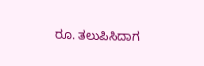ರೂ. ತಲುಪಿಸಿದಾಗ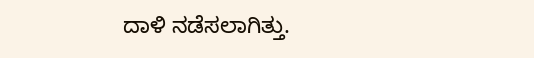ದಾಳಿ ನಡೆಸಲಾಗಿತ್ತು.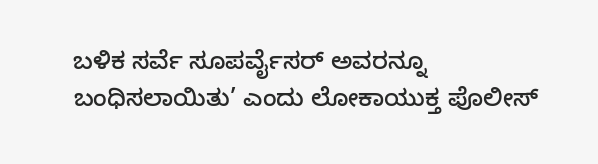ಬಳಿಕ ಸರ್ವೆ ಸೂಪರ್ವೈಸರ್ ಅವರನ್ನೂ ಬಂಧಿಸಲಾಯಿತು’ ಎಂದು ಲೋಕಾಯುಕ್ತ ಪೊಲೀಸ್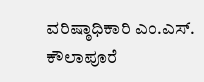ವರಿಷ್ಠಾಧಿಕಾರಿ ಎಂ.ಎಸ್. ಕೌಲಾಪೂರೆ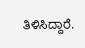ತಿಳಿಸಿದ್ದಾರೆ.